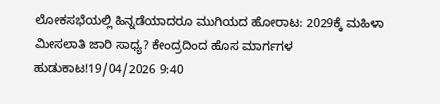ಲೋಕಸಭೆಯಲ್ಲಿ ಹಿನ್ನಡೆಯಾದರೂ ಮುಗಿಯದ ಹೋರಾಟ: 2029ಕ್ಕೆ ಮಹಿಳಾ ಮೀಸಲಾತಿ ಜಾರಿ ಸಾಧ್ಯ? ಕೇಂದ್ರದಿಂದ ಹೊಸ ಮಾರ್ಗಗಳ ಹುಡುಕಾಟ!19/04/2026 9:40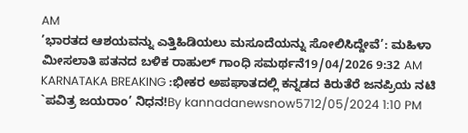AM
’ಭಾರತದ ಆಶಯವನ್ನು ಎತ್ತಿಹಿಡಿಯಲು ಮಸೂದೆಯನ್ನು ಸೋಲಿಸಿದ್ದೇವೆ’: ಮಹಿಳಾ ಮೀಸಲಾತಿ ಪತನದ ಬಳಿಕ ರಾಹುಲ್ ಗಾಂಧಿ ಸಮರ್ಥನೆ19/04/2026 9:32 AM
KARNATAKA BREAKING :ಭೀಕರ ಅಪಘಾತದಲ್ಲಿ ಕನ್ನಡದ ಕಿರುತೆರೆ ಜನಪ್ರಿಯ ನಟಿ `ಪವಿತ್ರ ಜಯರಾಂ’ ನಿಧನ!By kannadanewsnow5712/05/2024 1:10 PM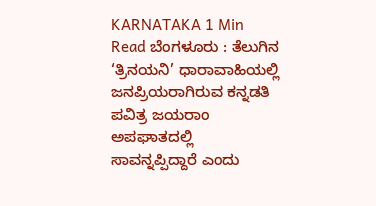KARNATAKA 1 Min Read ಬೆಂಗಳೂರು : ತೆಲುಗಿನ ‘ತ್ರಿನಯನಿ’ ಧಾರಾವಾಹಿಯಲ್ಲಿ ಜನಪ್ರಿಯರಾಗಿರುವ ಕನ್ನಡತಿ ಪವಿತ್ರ ಜಯರಾಂ ಅಪಘಾತದಲ್ಲಿ ಸಾವನ್ನಪ್ಪಿದ್ದಾರೆ ಎಂದು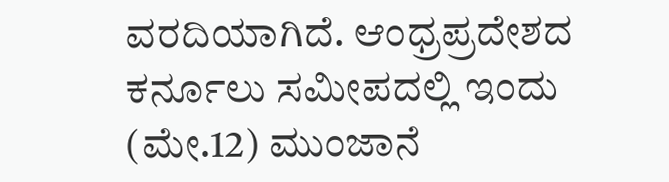ವರದಿಯಾಗಿದೆ. ಆಂಧ್ರಪ್ರದೇಶದ ಕರ್ನೂಲು ಸಮೀಪದಲ್ಲಿ ಇಂದು (ಮೇ.12) ಮುಂಜಾನೆ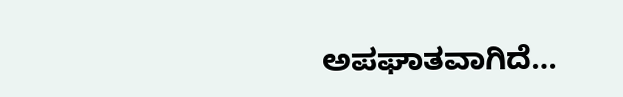ಅಪಘಾತವಾಗಿದೆ…